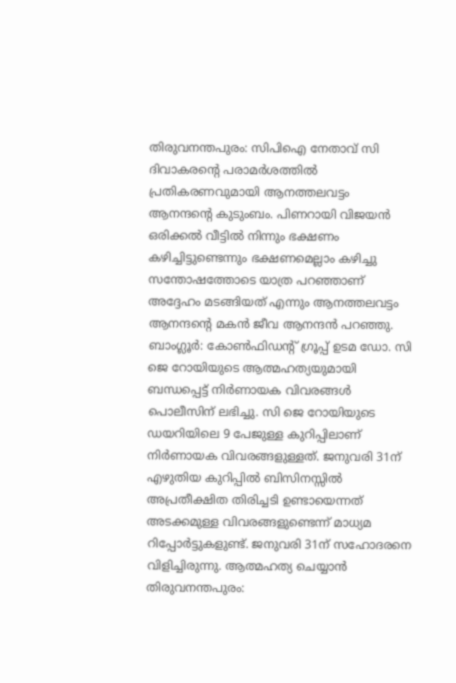തിരുവനന്തപുരം: സിപിഐ നേതാവ് സി ദിവാകരന്റെ പരാമർശത്തിൽ പ്രതികരണവുമായി ആനത്തലവട്ടം ആനന്ദന്റെ കുടുംബം. പിണറായി വിജയൻ ഒരിക്കൽ വീട്ടിൽ നിന്നും ഭക്ഷണം കഴിച്ചിട്ടുണ്ടെന്നും ഭക്ഷണമെല്ലാം കഴിച്ചു സന്തോഷത്തോടെ യാത്ര പറഞ്ഞാണ് അദ്ദേഹം മടങ്ങിയത് എന്നും ആനത്തലവട്ടം ആനന്ദന്റെ മകൻ ജീവ ആനന്ദൻ പറഞ്ഞു.
ബാംഗ്ലൂർ: കോൺഫിഡന്റ് ഗ്രൂപ്പ് ഉടമ ഡോ. സി ജെ റോയിയുടെ ആത്മഹത്യയുമായി ബന്ധപ്പെട്ട് നിർണായക വിവരങ്ങൾ പൊലീസിന് ലഭിച്ചു. സി ജെ റോയിയുടെ ഡയറിയിലെ 9 പേജുള്ള കുറിപ്പിലാണ് നിർണായക വിവരങ്ങളുള്ളത്. ജനുവരി 31ന് എഴുതിയ കുറിപ്പിൽ ബിസിനസ്സിൽ അപ്രതീക്ഷിത തിരിച്ചടി ഉണ്ടായെന്നത് അടക്കമുള്ള വിവരങ്ങളുണ്ടെന്ന് മാധ്യമ റിപ്പോർട്ടുകളുണ്ട്. ജനുവരി 31ന് സഹോദരനെ വിളിച്ചിരുന്നു. ആത്മഹത്യ ചെയ്യാൻ
തിരുവനന്തപുരം: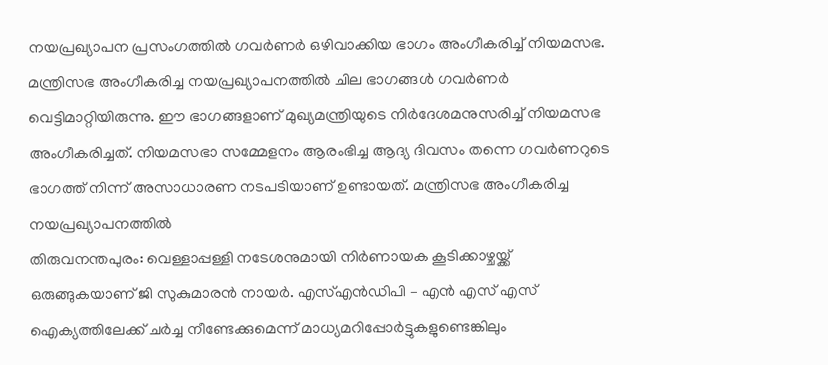നയപ്രഖ്യാപന പ്രസംഗത്തിൽ ഗവർണർ ഒഴിവാക്കിയ ഭാഗം അംഗീകരിച്ച് നിയമസഭ. മന്ത്രിസഭ അംഗീകരിച്ച നയപ്രഖ്യാപനത്തിൽ ചില ഭാഗങ്ങൾ ഗവർണർ വെട്ടിമാറ്റിയിരുന്നു. ഈ ഭാഗങ്ങളാണ് മുഖ്യമന്ത്രിയുടെ നിർദേശമനുസരിച്ച് നിയമസഭ അംഗീകരിച്ചത്. നിയമസഭാ സമ്മേളനം ആരംഭിച്ച ആദ്യ ദിവസം തന്നെ ഗവർണറുടെ ഭാഗത്ത് നിന്ന് അസാധാരണ നടപടിയാണ് ഉണ്ടായത്. മന്ത്രിസഭ അംഗീകരിച്ച നയപ്രഖ്യാപനത്തിൽ
തിരുവനന്തപുരം: വെള്ളാപ്പള്ളി നടേശനുമായി നിർണായക കൂടിക്കാഴ്ചയ്ക്ക് ഒരുങ്ങുകയാണ് ജി സുകുമാരൻ നായർ. എസ്എൻഡിപി – എൻ എസ് എസ് ഐക്യത്തിലേക്ക് ചർച്ച നീണ്ടേക്കുമെന്ന് മാധ്യമറിപ്പോർട്ടുകളുണ്ടെങ്കിലും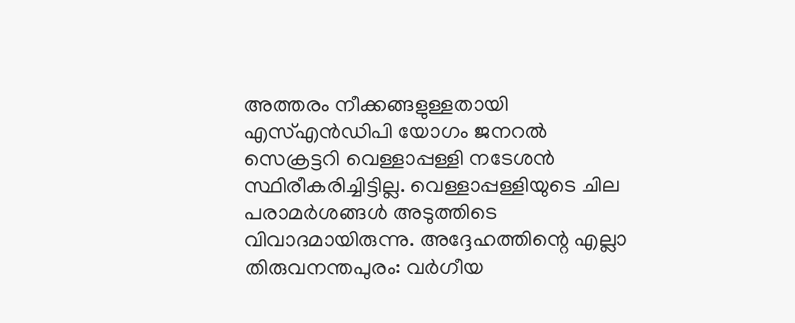അത്തരം നീക്കങ്ങളുള്ളതായി എസ്എൻഡിപി യോഗം ജനറൽ സെക്രട്ടറി വെള്ളാപ്പള്ളി നടേശൻ സ്ഥിരീകരിച്ചിട്ടില്ല. വെള്ളാപ്പള്ളിയുടെ ചില പരാമർശങ്ങൾ അടുത്തിടെ വിവാദമായിരുന്നു. അദ്ദേഹത്തിന്റെ എല്ലാ
തിരുവനന്തപുരം: വർഗീയ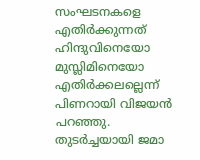സംഘടനകളെ എതിർക്കുന്നത് ഹിന്ദുവിനെയോ മുസ്ലിമിനെയോ എതിർക്കലല്ലെന്ന് പിണറായി വിജയൻ പറഞ്ഞു. തുടർച്ചയായി ജമാ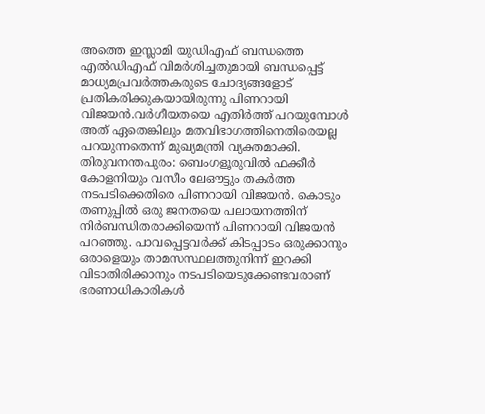അത്തെ ഇസ്ലാമി യുഡിഎഫ് ബന്ധത്തെ എൽഡിഎഫ് വിമർശിച്ചതുമായി ബന്ധപ്പെട്ട് മാധ്യമപ്രവർത്തകരുടെ ചോദ്യങ്ങളോട് പ്രതികരിക്കുകയായിരുന്നു പിണറായി വിജയൻ.വർഗീയതയെ എതിർത്ത് പറയുമ്പോൾ അത് ഏതെങ്കിലും മതവിഭാഗത്തിനെതിരെയല്ല പറയുന്നതെന്ന് മുഖ്യമന്ത്രി വ്യക്തമാക്കി.
തിരുവനന്തപുരം: ബെംഗളൂരുവിൽ ഫക്കീർ കോളനിയും വസീം ലേഔട്ടും തകർത്ത നടപടിക്കെതിരെ പിണറായി വിജയൻ. കൊടും തണുപ്പിൽ ഒരു ജനതയെ പലായനത്തിന് നിർബന്ധിതരാക്കിയെന്ന് പിണറായി വിജയൻ പറഞ്ഞു. പാവപ്പെട്ടവർക്ക് കിടപ്പാടം ഒരുക്കാനും ഒരാളെയും താമസസ്ഥലത്തുനിന്ന് ഇറക്കി വിടാതിരിക്കാനും നടപടിയെടുക്കേണ്ടവരാണ് ഭരണാധികാരികൾ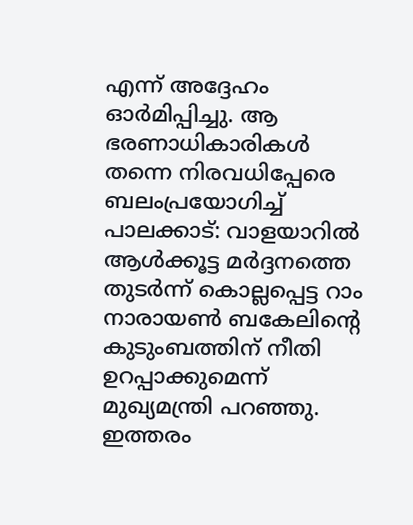എന്ന് അദ്ദേഹം ഓർമിപ്പിച്ചു. ആ ഭരണാധികാരികൾ തന്നെ നിരവധിപ്പേരെ ബലംപ്രയോഗിച്ച്
പാലക്കാട്: വാളയാറിൽ ആൾക്കൂട്ട മർദ്ദനത്തെ തുടർന്ന് കൊല്ലപ്പെട്ട റാം നാരായൺ ബകേലിന്റെ കുടുംബത്തിന് നീതി ഉറപ്പാക്കുമെന്ന് മുഖ്യമന്ത്രി പറഞ്ഞു. ഇത്തരം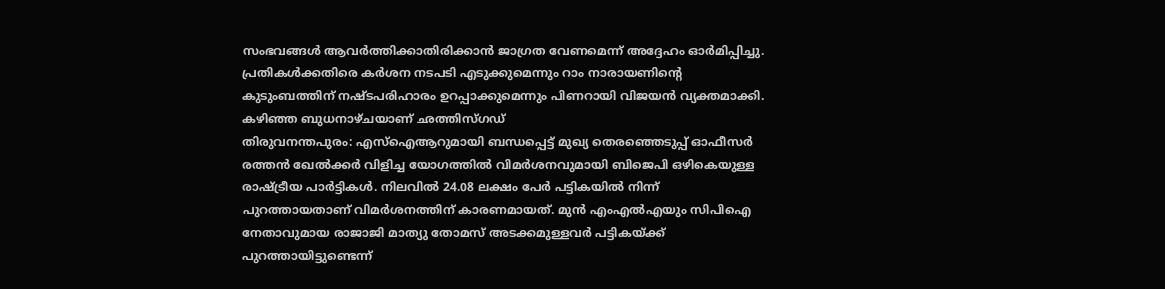സംഭവങ്ങൾ ആവർത്തിക്കാതിരിക്കാൻ ജാഗ്രത വേണമെന്ന് അദ്ദേഹം ഓർമിപ്പിച്ചു. പ്രതികൾക്കതിരെ കർശന നടപടി എടുക്കുമെന്നും റാം നാരായണിന്റെ കുടുംബത്തിന് നഷ്ടപരിഹാരം ഉറപ്പാക്കുമെന്നും പിണറായി വിജയൻ വ്യക്തമാക്കി. കഴിഞ്ഞ ബുധനാഴ്ചയാണ് ഛത്തിസ്ഗഡ്
തിരുവനന്തപുരം: എസ്ഐആറുമായി ബന്ധപ്പെട്ട് മുഖ്യ തെരഞ്ഞെടുപ്പ് ഓഫീസർ രത്തൻ ഖേൽക്കർ വിളിച്ച യോഗത്തിൽ വിമർശനവുമായി ബിജെപി ഒഴികെയുള്ള രാഷ്ട്രീയ പാർട്ടികൾ. നിലവിൽ 24.08 ലക്ഷം പേർ പട്ടികയിൽ നിന്ന് പുറത്തായതാണ് വിമർശനത്തിന് കാരണമായത്. മുൻ എംഎൽഎയും സിപിഐ നേതാവുമായ രാജാജി മാത്യു തോമസ് അടക്കമുള്ളവർ പട്ടികയ്ക്ക് പുറത്തായിട്ടുണ്ടെന്ന്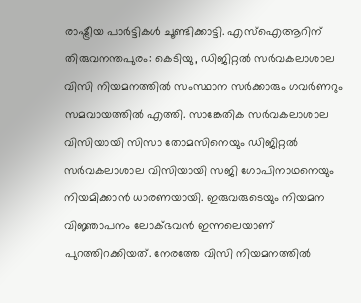രാഷ്ട്രീയ പാർട്ടികൾ ചൂണ്ടിക്കാട്ടി. എസ്ഐആറിന്
തിരുവനന്തപുരം: കെടിയു, ഡിജിറ്റൽ സർവകലാശാല വിസി നിയമനത്തിൽ സംസ്ഥാന സർക്കാരും ഗവർണറും സമവായത്തിൽ എത്തി. സാങ്കേതിക സർവകലാശാല വിസിയായി സിസാ തോമസിനെയും ഡിജിറ്റൽ സർവകലാശാല വിസിയായി സജി ഗോപിനാഥനെയും നിയമിക്കാൻ ധാരണയായി. ഇരുവരുടെയും നിയമന വിജ്ഞാപനം ലോക്ഭവൻ ഇന്നലെയാണ് പുറത്തിറക്കിയത്. നേരത്തേ വിസി നിയമനത്തിൽ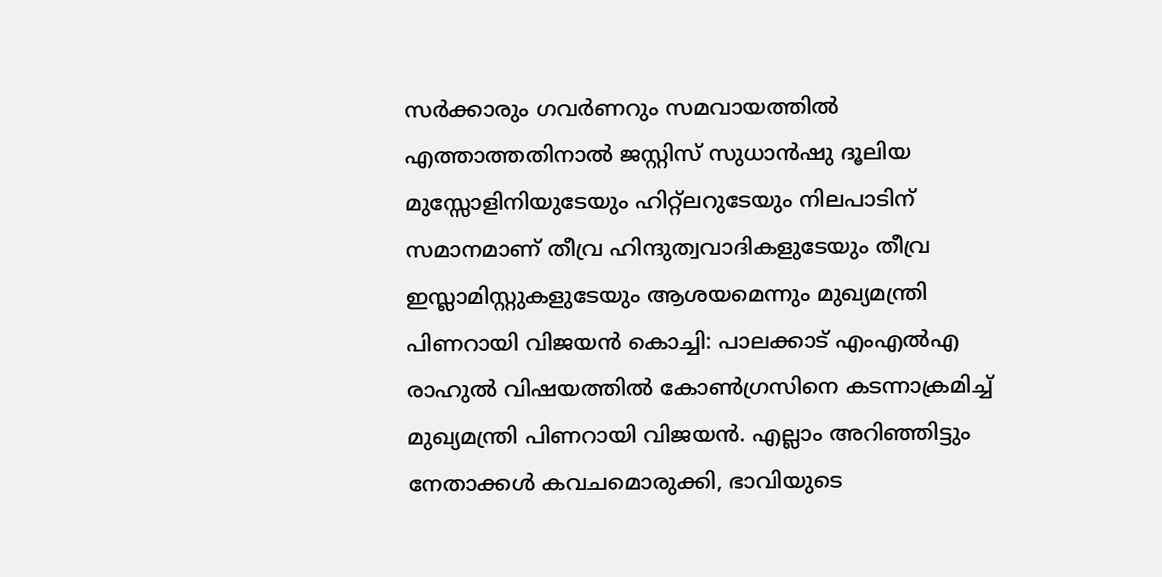സർക്കാരും ഗവർണറും സമവായത്തിൽ എത്താത്തതിനാൽ ജസ്റ്റിസ് സുധാൻഷു ദൂലിയ
മുസ്സോളിനിയുടേയും ഹിറ്റ്ലറുടേയും നിലപാടിന് സമാനമാണ് തീവ്ര ഹിന്ദുത്വവാദികളുടേയും തീവ്ര ഇസ്ലാമിസ്റ്റുകളുടേയും ആശയമെന്നും മുഖ്യമന്ത്രി പിണറായി വിജയൻ കൊച്ചി: പാലക്കാട് എംഎൽഎ രാഹുൽ വിഷയത്തിൽ കോൺഗ്രസിനെ കടന്നാക്രമിച്ച് മുഖ്യമന്ത്രി പിണറായി വിജയൻ. എല്ലാം അറിഞ്ഞിട്ടും നേതാക്കൾ കവചമൊരുക്കി, ഭാവിയുടെ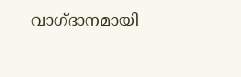വാഗ്ദാനമായി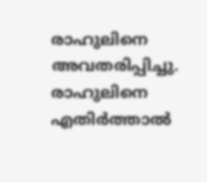രാഹുലിനെ അവതരിപ്പിച്ചു. രാഹുലിനെ എതിർത്താൽ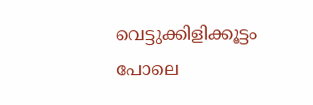വെട്ടുക്കിളിക്കൂട്ടം പോലെ